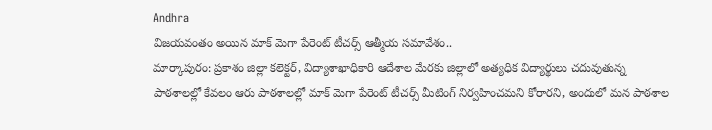Andhra
విజయవంతం అయిన మాక్ మెగా పేరెంట్ టీచర్స్ ఆత్మీయ సమావేశం..
మార్కాపురం: ప్రకాశం జిల్లా కలెక్టర్, విద్యాశాఖాధికారి ఆదేశాల మేరకు జిల్లాలో అత్యధిక విద్యార్థులు చదువుతున్న పాఠశాలల్లో కేవలం ఆరు పాఠశాలల్లో మాక్ మెగా పేరెంట్ టీచర్స్ మీటింగ్ నిర్వహించమని కోరారని, అందులో మన పాఠశాల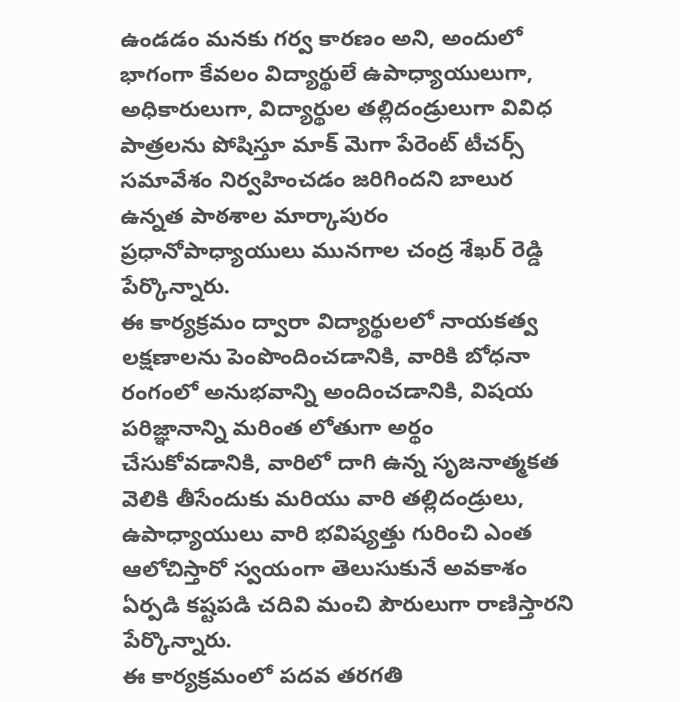ఉండడం మనకు గర్వ కారణం అని, అందులో భాగంగా కేవలం విద్యార్థులే ఉపాధ్యాయులుగా, అధికారులుగా, విద్యార్థుల తల్లిదండ్రులుగా వివిధ పాత్రలను పోషిస్తూ మాక్ మెగా పేరెంట్ టీచర్స్ సమావేశం నిర్వహించడం జరిగిందని బాలుర ఉన్నత పాఠశాల మార్కాపురం ప్రధానోపాధ్యాయులు మునగాల చంద్ర శేఖర్ రెడ్డి పేర్కొన్నారు.
ఈ కార్యక్రమం ద్వారా విద్యార్థులలో నాయకత్వ లక్షణాలను పెంపొందించడానికి, వారికి బోధనా రంగంలో అనుభవాన్ని అందించడానికి, విషయ పరిజ్ఞానాన్ని మరింత లోతుగా అర్థం చేసుకోవడానికి, వారిలో దాగి ఉన్న సృజనాత్మకత వెలికి తీసేందుకు మరియు వారి తల్లిదండ్రులు, ఉపాధ్యాయులు వారి భవిష్యత్తు గురించి ఎంత ఆలోచిస్తారో స్వయంగా తెలుసుకునే అవకాశం ఏర్పడి కష్టపడి చదివి మంచి పౌరులుగా రాణిస్తారని పేర్కొన్నారు.
ఈ కార్యక్రమంలో పదవ తరగతి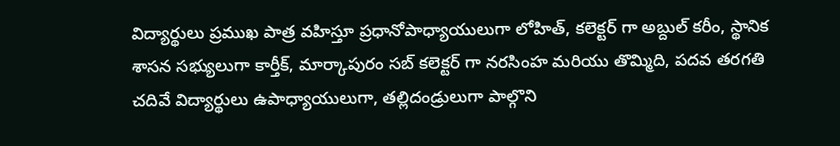విద్యార్థులు ప్రముఖ పాత్ర వహిస్తూ ప్రధానోపాధ్యాయులుగా లోహిత్, కలెక్టర్ గా అబ్దుల్ కరీం, స్థానిక శాసన సభ్యులుగా కార్తీక్, మార్కాపురం సబ్ కలెక్టర్ గా నరసింహ మరియు తొమ్మిది, పదవ తరగతి చదివే విద్యార్థులు ఉపాధ్యాయులుగా, తల్లిదండ్రులుగా పాల్గొని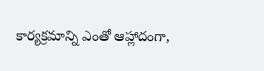కార్యక్రమాన్ని ఎంతో ఆహ్లాదంగా,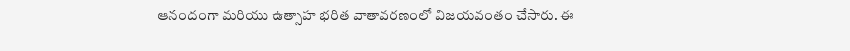ఆనందంగా మరియు ఉత్సాహ భరిత వాతావరణంలో విజయవంతం చేసారు. ఈ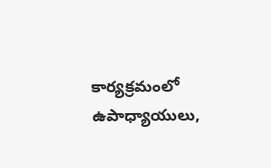కార్యక్రమంలో ఉపాధ్యాయులు,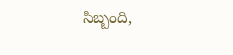సిబ్బంది,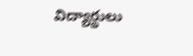విద్యార్థులు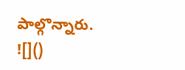పాల్గొన్నారు.
![]()